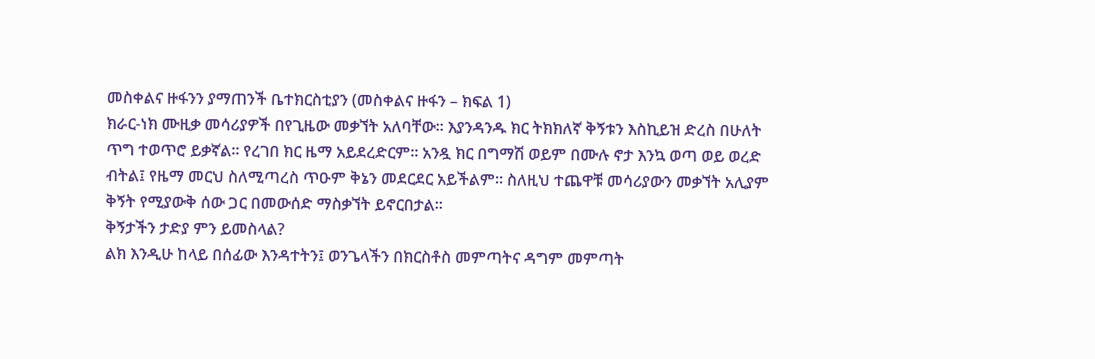መስቀልና ዙፋንን ያማጠንች ቤተክርስቲያን (መስቀልና ዙፋን – ክፍል 1)
ክራር-ነክ ሙዚቃ መሳሪያዎች በየጊዜው መቃኘት አለባቸው። እያንዳንዱ ክር ትክክለኛ ቅኝቱን እስኪይዝ ድረስ በሁለት ጥግ ተወጥሮ ይቃኛል። የረገበ ክር ዜማ አይደረድርም። አንዷ ክር በግማሽ ወይም በሙሉ ኖታ እንኳ ወጣ ወይ ወረድ ብትል፤ የዜማ መርህ ስለሚጣረስ ጥዑም ቅኔን መደርደር አይችልም። ስለዚህ ተጨዋቹ መሳሪያውን መቃኘት አሊያም ቅኝት የሚያውቅ ሰው ጋር በመውሰድ ማስቃኘት ይኖርበታል።
ቅኝታችን ታድያ ምን ይመስላል?
ልክ እንዲሁ ከላይ በሰፊው እንዳተትን፤ ወንጌላችን በክርስቶስ መምጣትና ዳግም መምጣት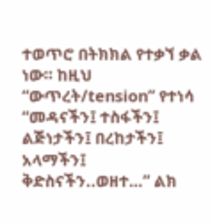ተወጥሮ በትክክል የተቃኘ ቃል ነው። ከዚህ “ውጥረት/tension” የተነሳ “መዳናችን፤ ተስፋችን፤ ልጅነታችን፤ በረከታችን፤ አላማችን፤ ቅድስናችን..ወዘተ…” ልክ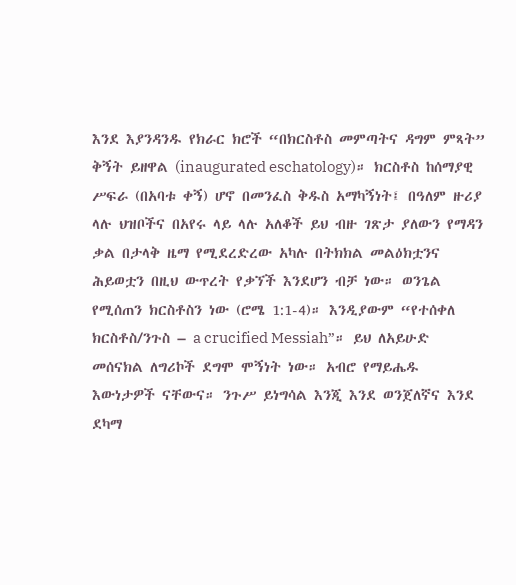እንደ እያንዳንዱ የክራር ክሮች “በክርስቶስ መምጣትና ዳግም ምጻት” ቅኝት ይዘዋል (inaugurated eschatology)። ክርስቶስ ከሰማያዊ ሥፍራ (በአባቱ ቀኝ) ሆኖ በመንፈስ ቅዱስ አማካኝነት፤ በዓለም ዙሪያ ላሉ ህዝቦችና በአየሩ ላይ ላሉ አለቆች ይህ ብዙ ገጽታ ያለውን የማዳን ቃል በታላቅ ዜማ የሚደረድረው አካሉ በትክክል መልዕክቷንና ሕይወቷን በዚህ ውጥረት የቃኘች እንደሆን ብቻ ነው። ወንጌል የሚሰጠን ክርስቶስን ነው (ሮሜ 1:1-4)። እንዲያውም “የተሰቀለ ክርስቶስ/ንጉስ – a crucified Messiah”። ይህ ለአይሁድ መሰናክል ለግሪኮች ደግሞ ሞኝነት ነው። አብሮ የማይሔዱ እውነታዎች ናቸውና። ንጉሥ ይነግሳል እንጂ እንደ ወንጀለኛና እንደ ደካማ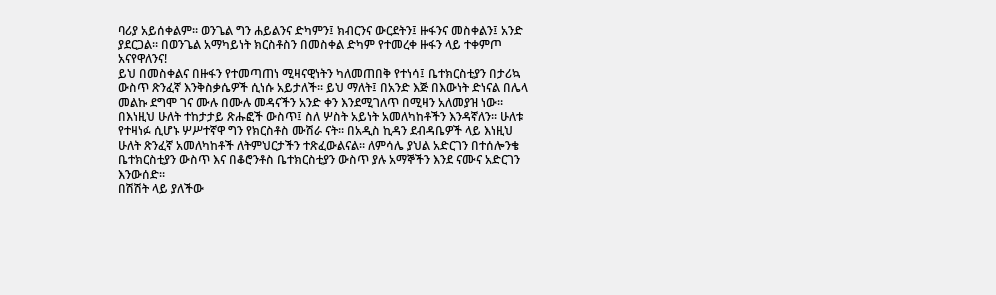ባሪያ አይሰቀልም። ወንጌል ግን ሐይልንና ድካምን፤ ክብርንና ውርደትን፤ ዙፋንና መስቀልን፤ አንድ ያደርጋል። በወንጌል አማካይነት ክርስቶስን በመስቀል ድካም የተመረቀ ዙፋን ላይ ተቀምጦ አናየዋለንና!
ይህ በመስቀልና በዙፋን የተመጣጠነ ሚዛናዊነትን ካለመጠበቅ የተነሳ፤ ቤተክርስቲያን በታሪኳ ውስጥ ጽንፈኛ እንቅስቃሴዎች ሲነሱ አይታለች። ይህ ማለት፤ በአንድ እጅ በእውነት ድነናል በሌላ መልኩ ደግሞ ገና ሙሉ በሙሉ መዳናችን አንድ ቀን እንደሚገለጥ በሚዛን አለመያዝ ነው። በእነዚህ ሁለት ተከታታይ ጽሑፎች ውስጥ፤ ስለ ሦስት አይነት አመለካከቶችን እንዳኛለን፡፡ ሁለቱ የተዛነፉ ሲሆኑ ሦሥተኛዋ ግን የክርስቶስ ሙሽራ ናት። በአዲስ ኪዳን ደብዳቤዎች ላይ እነዚህ ሁለት ጽንፈኛ አመለካከቶች ለትምህርታችን ተጽፈውልናል። ለምሳሌ ያህል አድርገን በተሰሎንቄ ቤተክርስቲያን ውስጥ እና በቆሮንቶስ ቤተክርስቲያን ውስጥ ያሉ አማኞችን እንደ ናሙና አድርገን እንውሰድ።
በሽሽት ላይ ያለችው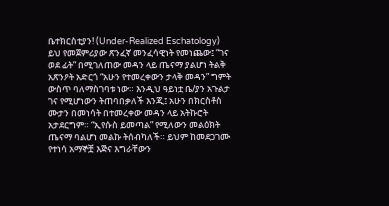ቤተክርስቲያን! (Under-Realized Eschatology)
ይህ የመጀምሪያው ጽንፈኛ መንፈሳዊነት የመነጨው፤ “ገና ወደ ፊት” በሚገለጠው መዳን ላይ ጤናማ ያልሆነ ትልቅ አጽንዖት አድርጎ “አሁን የተመረቀውን ታላቅ መዳን” ግምት ውስጥ ባለማስገባቱ ነው። እንዲህ ዓይነቷ ቤ/ያን አጉልታ ገና የሚሆነውን ትጠባበቃለች እንጂ፤ አሁን በክርስቶስ ሙታን በመነሳት በተመረቀው መዳን ላይ አትኩሮት አታደርግም። “ኢየሱስ ይመጣል” የሚለውን መልዕክት ጤናማ ባልሆነ መልኩ ትሰብካለች። ይህም ከመደጋገሙ የተነሳ አማኞቿ እጅና እግራቸውን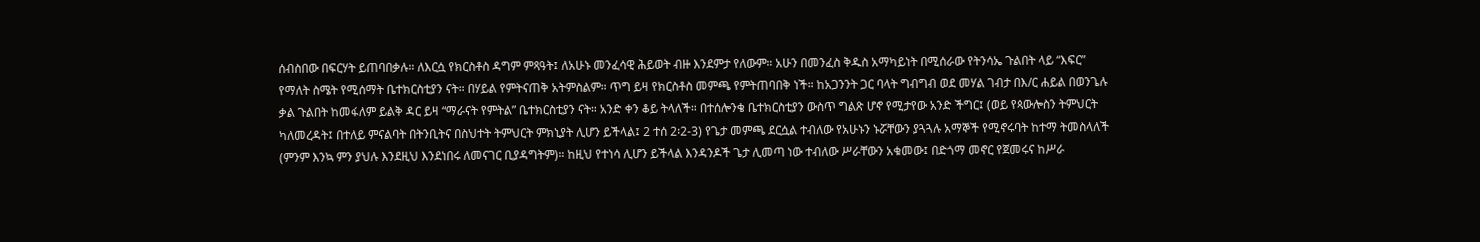ሰብስበው በፍርሃት ይጠባበቃሉ። ለእርሷ የክርስቶስ ዳግም ምጻዓት፤ ለአሁኑ መንፈሳዊ ሕይወት ብዙ እንደምታ የለውም። አሁን በመንፈስ ቅዱስ አማካይነት በሚሰራው የትንሳኤ ጉልበት ላይ “እፍር” የማለት ስሜት የሚሰማት ቤተክርስቲያን ናት። በሃይል የምትናጠቅ አትምስልም። ጥግ ይዛ የክርስቶስ መምጫ የምትጠባበቅ ነች። ከአጋንንት ጋር ባላት ግብግብ ወደ መሃል ገብታ በእ/ር ሐይል በወንጌሉ ቃል ጉልበት ከመፋለም ይልቅ ዳር ይዛ “ማራናት የምትል” ቤተክርስቲያን ናት። አንድ ቀን ቆይ ትላለች። በተሰሎንቄ ቤተክርስቲያን ውስጥ ግልጽ ሆኖ የሚታየው አንድ ችግር፤ (ወይ የጳውሎስን ትምህርት ካለመረዳት፤ በተለይ ምናልባት በትንቢትና በስህተት ትምህርት ምክኒያት ሊሆን ይችላል፤ 2 ተሰ 2፡2-3) የጌታ መምጫ ደርሷል ተብለው የአሁኑን ኑሯቸውን ያጓጓሉ አማኞች የሚኖሩባት ከተማ ትመስላለች (ምንም እንኳ ምን ያህሉ እንደዚህ እንደነበሩ ለመናገር ቢያዳግትም)። ከዚህ የተነሳ ሊሆን ይችላል እንዳንዶች ጌታ ሊመጣ ነው ተብለው ሥራቸውን አቁመው፤ በድጎማ መኖር የጀመሩና ከሥራ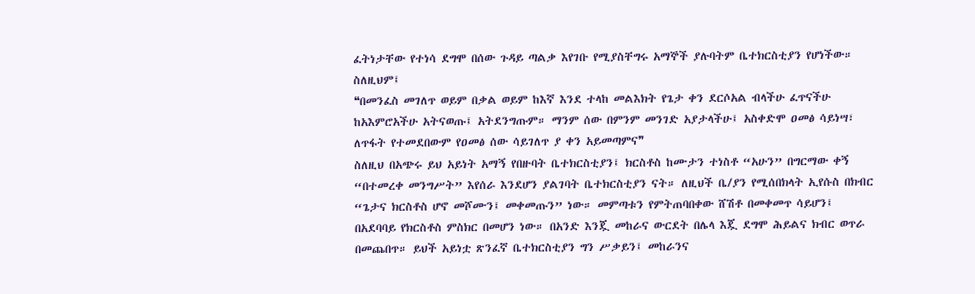ፈትነታቸው የተነሳ ደግሞ በሰው ጉዳይ ጣልቃ እየገቡ የሚያስቸግሩ አማኞች ያሉባትም ቤተክርስቲያን የሆነችው። ስለዚህም፤
❝በመንፈስ መገለጥ ወይም በቃል ወይም ከእኛ እንደ ተላከ መልእክት የጌታ ቀን ደርሶአል ብላችሁ ፈጥናችሁ ከአእምሮአችሁ አትናወጡ፤ አትደንግጡም። ማንም ሰው በምንም መንገድ አያታላችሁ፤ አስቀድሞ ዐመፅ ሳይነሣ፣ ለጥፋት የተመደበውም የዐመፅ ሰው ሳይገለጥ ያ ቀን አይመጣምና❞
ስለዚህ በአጭሩ ይህ አይነት አማኝ የበዙባት ቤተክርስቲያን፤ ክርስቶስ ከሙታን ተነስቶ “አሁን” በግርማው ቀኝ “በተመረቀ መንግሥት” እየሰራ እንደሆን ያልገባት ቤተክርስቲያን ናት። ለዚህች ቤ/ያን የሚሰበክላት ኢየሱስ በክብር “ጌታና ክርስቶስ ሆኖ መሾሙን፤ መቀመጡን” ነው። መምጣቱን የምትጠባበቀው ሸሽቶ በመቀመጥ ሳይሆን፤ በአደባባይ የክርስቶስ ምስክር በመሆን ነው። በአንድ እንጇ መከራና ውርደት በሌላ እጇ ደግሞ ሕይልና ክብር ወጥራ በመጨበጥ። ይህች አይነቷ ጽንፈኛ ቤተክርስቲያን ግን ሥቃይን፤ መከራንና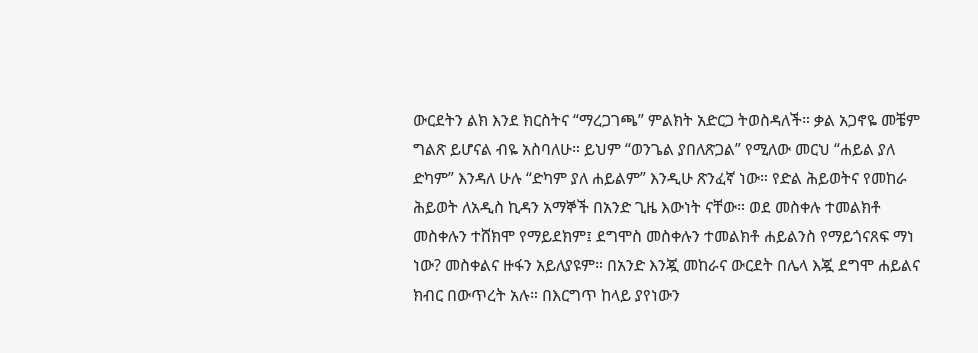ውርደትን ልክ እንደ ክርስትና “ማረጋገጫ” ምልክት አድርጋ ትወስዳለች። ቃል አጋኖዬ መቼም ግልጽ ይሆናል ብዬ አስባለሁ። ይህም “ወንጌል ያበለጽጋል” የሚለው መርህ “ሐይል ያለ ድካም” እንዳለ ሁሉ “ድካም ያለ ሐይልም” እንዲሁ ጽንፈኛ ነው። የድል ሕይወትና የመከራ ሕይወት ለአዲስ ኪዳን አማኞች በአንድ ጊዜ እውነት ናቸው። ወደ መስቀሉ ተመልክቶ መስቀሉን ተሸክሞ የማይደክም፤ ደግሞስ መስቀሉን ተመልክቶ ሐይልንስ የማይጎናጸፍ ማነ ነው? መስቀልና ዙፋን አይለያዩም። በአንድ እንጇ መከራና ውርደት በሌላ እጇ ደግሞ ሐይልና ክብር በውጥረት አሉ። በእርግጥ ከላይ ያየነውን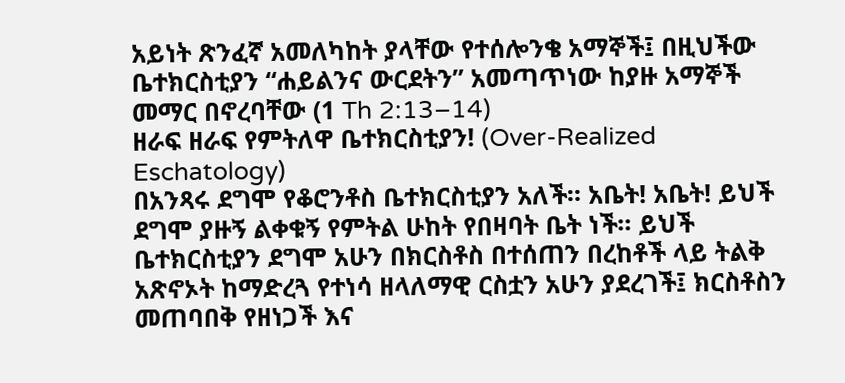አይነት ጽንፈኛ አመለካከት ያላቸው የተሰሎንቄ አማኞች፤ በዚህችው ቤተክርስቲያን “ሐይልንና ውርደትን” አመጣጥነው ከያዙ አማኞች መማር በኖረባቸው (1 Th 2:13–14)
ዘራፍ ዘራፍ የምትለዋ ቤተክርስቲያን! (Over-Realized Eschatology)
በአንጻሩ ደግሞ የቆሮንቶስ ቤተክርስቲያን አለች። አቤት! አቤት! ይህች ደግሞ ያዙኝ ልቀቁኝ የምትል ሁከት የበዛባት ቤት ነች። ይህች ቤተክርስቲያን ደግሞ አሁን በክርስቶስ በተሰጠን በረከቶች ላይ ትልቅ አጽኖኦት ከማድረጓ የተነሳ ዘላለማዊ ርስቷን አሁን ያደረገች፤ ክርስቶስን መጠባበቅ የዘነጋች እና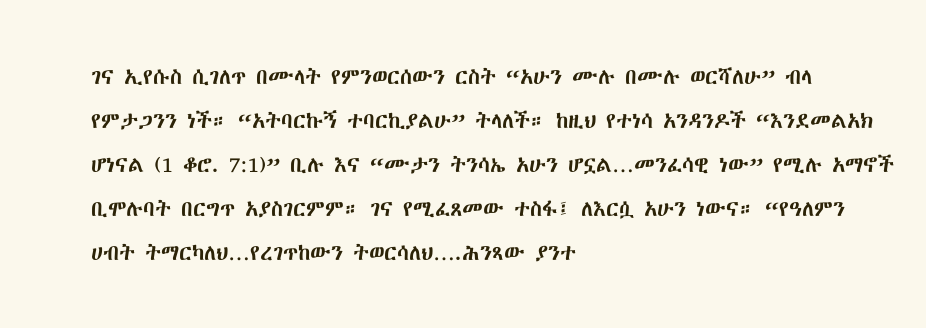ገና ኢየሱስ ሲገለጥ በሙላት የምንወርሰውን ርስት “አሁን ሙሉ በሙሉ ወርሻለሁ” ብላ የምታጋንን ነች። “አትባርኩኝ ተባርኪያልሁ” ትላለች። ከዚህ የተነሳ አንዳንዶች “እንደመልአክ ሆነናል (1 ቆሮ. 7:1)” ቢሉ እና “ሙታን ትንሳኤ አሁን ሆኗል…መንፈሳዊ ነው” የሚሉ አማኖች ቢሞሉባት በርግጥ አያስገርምም። ገና የሚፈጸመው ተስፋ፤ ለእርሷ አሁን ነውና። “የዓለምን ሀብት ትማርካለህ…የረገጥከውን ትወርሳለህ….ሕንጻው ያንተ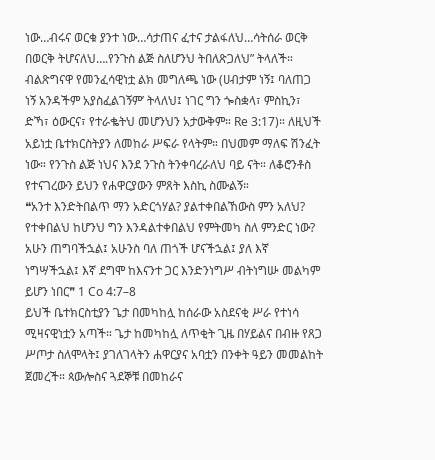ነው…ብሩና ወርቁ ያንተ ነው…ሳታጠና ፈተና ታልፋለህ…ሳትሰራ ወርቅ በወርቅ ትሆናለህ….የንጉስ ልጅ ስለሆንህ ትበለጽጋለህ” ትላለች። ብልጽግናዋ የመንፈሳዊነቷ ልክ መግለጫ ነው (ሀብታም ነኝ፤ ባለጠጋ ነኝ አንዳችም አያስፈልገኝም’ ትላለህ፤ ነገር ግን ጐስቋላ፣ ምስኪን፣ ድኻ፣ ዕውርና፣ የተራቈትህ መሆንህን አታውቅም። Re 3:17)። ለዚህች አይነቷ ቤተክርስትያን ለመከራ ሥፍራ የላትም። በህመም ማለፍ ሽንፈት ነው። የንጉስ ልጅ ነህና እንደ ንጉስ ትንቀባረራለህ ባይ ናት። ለቆሮንቶስ የተናገረውን ይህን የሐዋርያውን ምጸት እስኪ ስሙልኝ።
❝አንተ እንድትበልጥ ማን አድርጎሃል? ያልተቀበልኸውስ ምን አለህ? የተቀበልህ ከሆንህ ግን እንዳልተቀበልህ የምትመካ ስለ ምንድር ነው? አሁን ጠግባችኋል፤ አሁንስ ባለ ጠጎች ሆናችኋል፤ ያለ እኛ ነግሣችኋል፤ እኛ ደግሞ ከእናንተ ጋር እንድንነግሥ ብትነግሡ መልካም ይሆን ነበር❞ 1 Co 4:7–8
ይህች ቤተክርስቲያን ጌታ በመካከሏ ከሰራው አስደናቂ ሥራ የተነሳ ሚዛናዊነቷን አጣች። ጌታ ከመካከሏ ለጥቂት ጊዜ በሃይልና በብዙ የጸጋ ሥጦታ ስለሞላት፤ ያገለገላትን ሐዋርያና አባቷን በንቀት ዓይን መመልከት ጀመረች። ጳውሎስና ጓደኞቹ በመከራና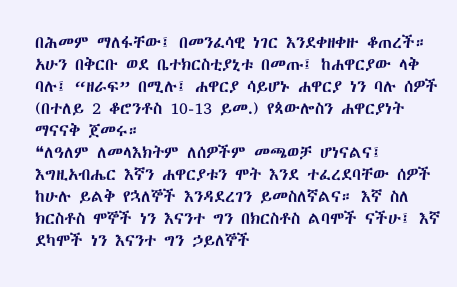በሕመም ማለፋቸው፤ በመንፈሳዊ ነገር እንደቀዘቀዙ ቆጠረች። አሁን በቅርቡ ወደ ቤተክርስቲያኒቱ በመጡ፤ ከሐዋርያው ላቅ ባሉ፤ “ዘራፍ” በሚሉ፤ ሐዋርያ ሳይሆኑ ሐዋርያ ነን ባሉ ሰዎች (በተለይ 2 ቆሮንቶስ 10-13 ይመ.) የጳውሎስን ሐዋርያነት ማናናቅ ጀመሩ።
❝ለዓለም ለመላእክትም ለሰዎችም መጫወቻ ሆነናልና፤ እግዚአብሔር እኛን ሐዋርያቱን ሞት እንደ ተፈረደባቸው ሰዎች ከሁሉ ይልቅ የኋለኞች እንዳደረገን ይመስለኛልና። እኛ ስለ ክርስቶስ ሞኞች ነን እናንተ ግን በክርስቶስ ልባሞች ናችሁ፤ እኛ ደካሞች ነን እናንተ ግን ኃይለኞች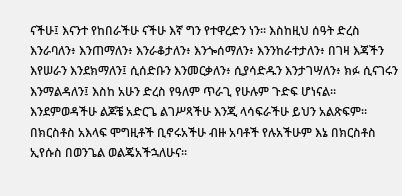ናችሁ፤ እናንተ የከበራችሁ ናችሁ እኛ ግን የተዋረድን ነን። እስከዚህ ሰዓት ድረስ እንራባለን፥ እንጠማለን፥ እንራቆታለን፥ እንጐሰማለን፥ እንንከራተታለን፥ በገዛ እጃችን እየሠራን እንደክማለን፤ ሲሰድቡን እንመርቃለን፥ ሲያሳድዱን እንታገሣለን፥ ክፉ ሲናገሩን እንማልዳለን፤ እስከ አሁን ድረስ የዓለም ጥራጊ የሁሉም ጉድፍ ሆነናል። እንደምወዳችሁ ልጆቼ አድርጌ ልገሥጻችሁ እንጂ ላሳፍራችሁ ይህን አልጽፍም። በክርስቶስ አእላፍ ሞግዚቶች ቢኖሩአችሁ ብዙ አባቶች የሉአችሁም እኔ በክርስቶስ ኢየሱስ በወንጌል ወልጄአችኋለሁና።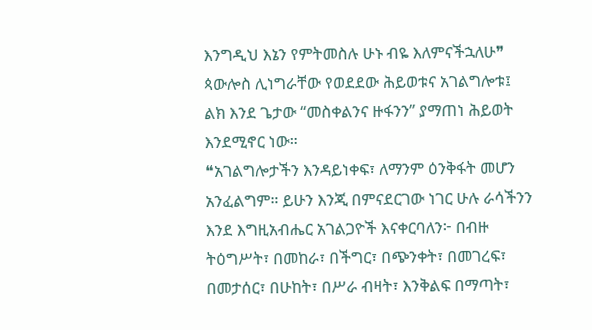እንግዲህ እኔን የምትመስሉ ሁኑ ብዬ እለምናችኋለሁ❞
ጳውሎስ ሊነግራቸው የወደደው ሕይወቱና አገልግሎቱ፤ ልክ እንደ ጌታው “መስቀልንና ዙፋንን” ያማጠነ ሕይወት እንደሚኖር ነው።
❝አገልግሎታችን እንዳይነቀፍ፣ ለማንም ዕንቅፋት መሆን አንፈልግም። ይሁን እንጂ በምናደርገው ነገር ሁሉ ራሳችንን እንደ እግዚአብሔር አገልጋዮች እናቀርባለን፦ በብዙ ትዕግሥት፣ በመከራ፣ በችግር፣ በጭንቀት፣ በመገረፍ፣ በመታሰር፣ በሁከት፣ በሥራ ብዛት፣ እንቅልፍ በማጣት፣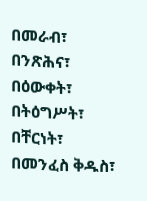በመራብ፣ በንጽሕና፣ በዕውቀት፣ በትዕግሥት፣ በቸርነት፣ በመንፈስ ቅዱስ፣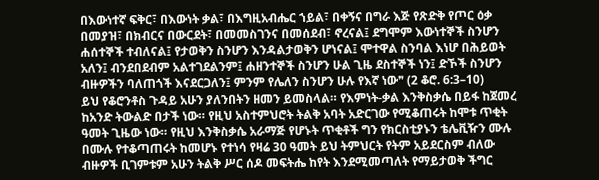በእውነተኛ ፍቅር፣ በእውነት ቃል፣ በእግዚአብሔር ኀይል፣ በቀኝና በግራ እጅ የጽድቅ የጦር ዕቃ በመያዝ፣ በክብርና በውርደት፣ በመመስገንና በመሰደብ፣ ኖረናል፤ ደግሞም እውነተኞች ስንሆን ሐሰተኞች ተብለናል፤ የታወቅን ስንሆን እንዳልታወቅን ሆነናል፤ ሞተዋል ስንባል እነሆ በሕይወት አለን፤ ብንደበደብም አልተገደልንም፤ ሐዘንተኞች ስንሆን ሁል ጊዜ ደስተኞች ነን፤ ድኾች ስንሆን ብዙዎችን ባለጠጎች እናደርጋለን፤ ምንም የሌለን ስንሆን ሁሉ የእኛ ነው❞ (2 ቆሮ. 6:3–10)
ይህ የቆሮንቶስ ጉዳይ አሁን ያለንበትን ዘመን ይመስላል። የእምነት-ቃል እንቅስቃሴ በይፋ ከጀመረ ከአንድ ትውልድ በታች ነው። የዚህ አስተምህሮት ትልቅ አባት አድርገው የሚቆጠሩት ከሞቱ ጥቂት ዓመት ጊዜው ነው። የዚህ እንቅስቃሴ አራማጅ የሆኑት ጥቂቶች ግን የክርስቲያኑን ቴሌቪዥን ሙሉ በሙሉ የተቆጣጠሩት ከመሆኑ የተነሳ የዛሬ 30 ዓመት ይህ ትምህርት የትም አይደርስም ብለው ብዙዎች ቢገምቱም አሁን ትልቅ ሥር ሰዶ መፍትሔ ከየት እንደሚመጣለት የማይታወቅ ችግር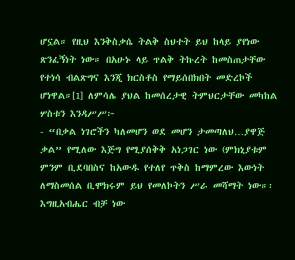ሆኗል። የዚህ እንቅስቃሴ ትልቅ ስህተት ይህ ከላይ ያየነው ጽንፈኝነት ነው። በአሁኑ ላይ ጥልቅ ትኩረት ከመስጠታቸው የተነሳ ብልጽግና እንጂ ክርስቶስ የማይሰበክበት መድረኮች ሆነዋል።[1] ለምሳሌ ያህል ከመሰረታዊ ትምህርታቸው መካከል ሦስቱን እንዳሥሥ፦
- “በቃል ነገሮችን ካለመሆን ወደ መሆን ታመጣለህ…ያዋጅ ቃል” የሚለው እጅግ የሚያሰቅቅ አነጋገር ነው (ምክኒያቱም ምንም ቢደባበስና ከአውዱ የተለየ ጥቅስ ከማምረው እውነት ለማስመሰል ቢሞክሩም ይህ የመለኮትን ሥራ መሻማት ነው።፡እግዚአብሔር ብቻ ነው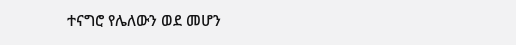ተናግሮ የሌለውን ወደ መሆን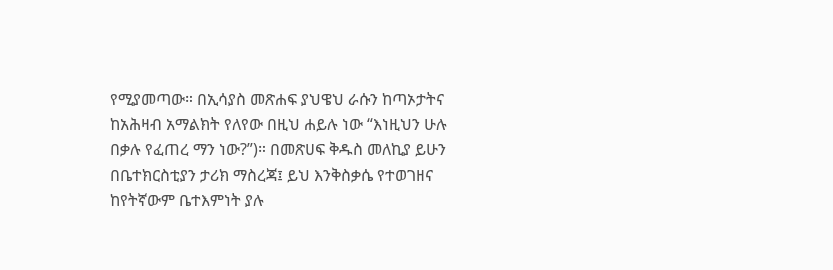የሚያመጣው። በኢሳያስ መጽሐፍ ያህዌህ ራሱን ከጣኦታትና ከአሕዛብ አማልክት የለየው በዚህ ሐይሉ ነው “እነዚህን ሁሉ በቃሉ የፈጠረ ማን ነው?”)። በመጽሀፍ ቅዱስ መለኪያ ይሁን በቤተክርስቲያን ታሪክ ማስረጃ፤ ይህ እንቅስቃሴ የተወገዘና ከየትኛውም ቤተእምነት ያሉ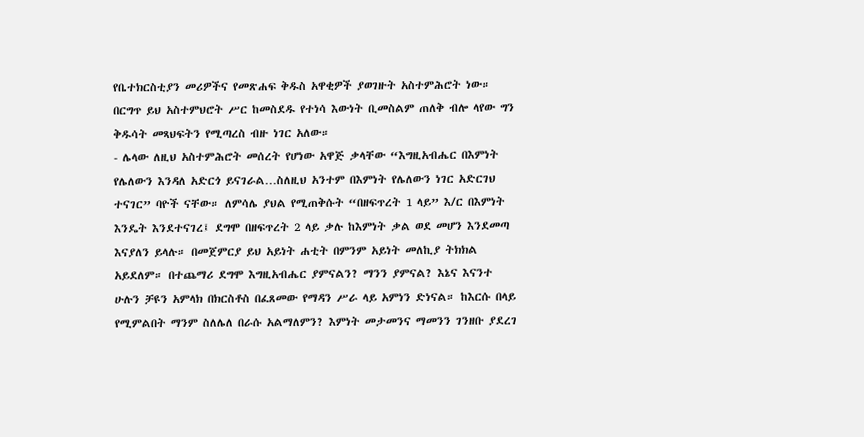የቤተክርስቲያን መሪዎችና የመጽሐፍ ቅዱስ አዋቂዎች ያወገዙት አስተምሕሮት ነው። በርግጥ ይህ አስተምህሮት ሥር ከመስደዱ የተነሳ እውነት ቢመስልም ጠለቅ ብሎ ላየው ግን ቅዱሳት መጻህፍትን የሚጣረስ ብዙ ነገር አለው።
- ሌላው ለዚህ አስተምሕሮት መሰረት የሆነው አዋጅ ቃላቸው “እግዚአብሔር በእምነት የሌለውን እንዳለ አድርጎ ይናገራል…ስለዚህ አንተም በእምነት የሌለውን ነገር አድርገህ ተናገር” ባዮች ናቸው። ለምሳሌ ያህል የሚጠቅሱት “በዘፍጥረት 1 ላይ” እ/ር በእምነት እንዴት እንደተናገረ፤ ደግሞ በዘፍጥረት 2 ላይ ቃሉ ከእምነት ቃል ወደ መሆን እንደመጣ እናያለን ይላሉ። በመጀምርያ ይህ አይነት ሐቲት በምንም አይነት መለኪያ ትክክል አይደለም። በተጨማሪ ደግሞ እግዚአብሔር ያምናልን? ማንን ያምናል? እኔና እናንተ ሁሉን ቻዩን አምላክ በክርስቶስ በፈጸመው የማዳን ሥራ ላይ አምነን ድነናል። ከእርሱ በላይ የሚምልበት ማንም ስለሌለ በራሱ አልማለምን? እምነት መታመንና ማመንን ገንዘቡ ያደረገ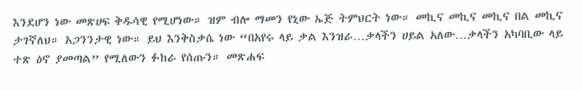እንደሆን ነው መጽሀፍ ቅዱሳዊ የሚሆነው። ዝም ብሎ ማመን የኒው ኤጅ ትምህርት ነው። መኪና መኪና መኪና በል መኪና ታገኛለህ። አጋንንታዊ ነው። ይህ እንቅስቃሴ ነው “በአየሩ ላይ ቃል እንዝራ…ቃላችን ሀይል አለው…ቃላችን አካባቢው ላይ ተጽ ዕኖ ያመጣል” የሚለውን ፉከራ የሰጡን። መጽሐፍ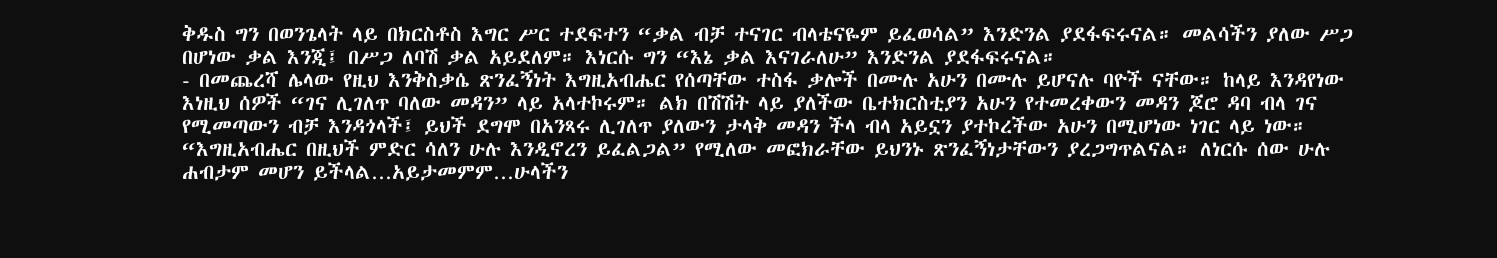ቅዱስ ግን በወንጌላት ላይ በክርስቶስ እግር ሥር ተደፍተን “ቃል ብቻ ተናገር ብላቴናዬም ይፈወሳል” እንድንል ያደፋፍሩናል። መልሳችን ያለው ሥጋ በሆነው ቃል እንጂ፤ በሥጋ ለባሽ ቃል አይደለም። እነርሱ ግን “እኔ ቃል እናገራለሁ” እንድንል ያደፋፍሩናል።
- በመጨረሻ ሌላው የዚህ እንቅስቃሴ ጽንፈኝነት እግዚአብሔር የሰጣቸው ተስፋ ቃሎች በሙሉ አሁን በሙሉ ይሆናሉ ባዮች ናቸው። ከላይ እንዳየነው እነዚህ ሰዎች “ገና ሊገለጥ ባለው መዳን” ላይ አላተኮሩም። ልክ በሽሽት ላይ ያለችው ቤተክርስቲያን አሁን የተመረቀውን መዳን ጆሮ ዳባ ብላ ገና የሚመጣውን ብቻ እንዳጎላች፤ ይህች ደግሞ በአንጻሩ ሊገለጥ ያለውን ታላቅ መዳን ችላ ብላ አይኗን ያተኮረችው አሁን በሚሆነው ነገር ላይ ነው። “እግዚአብሔር በዚህች ምድር ሳለን ሁሉ እንዲኖረን ይፈልጋል” የሚለው መፎክራቸው ይህንኑ ጽንፈኝነታቸውን ያረጋግጥልናል። ለነርሱ ሰው ሁሉ ሐብታም መሆን ይችላል…አይታመምም…ሁላችን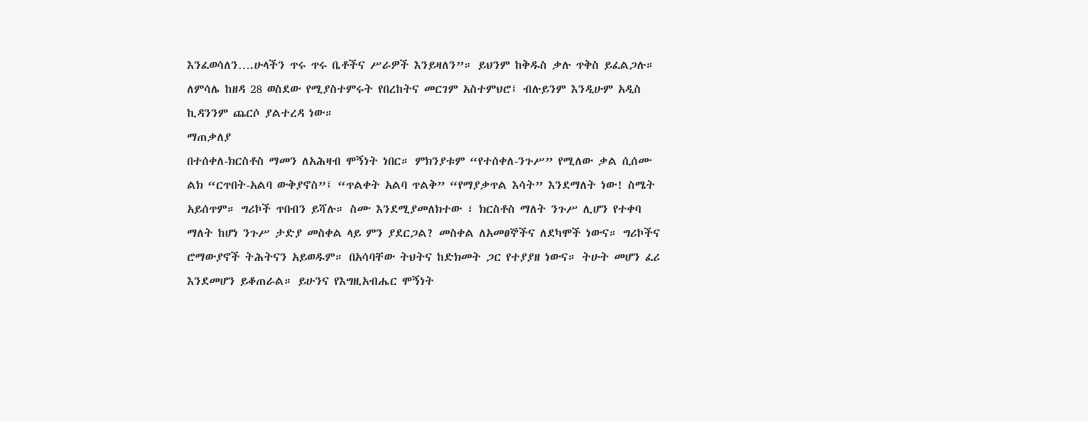እንፈወሳለን….ሁላችን ጥሩ ጥሩ ቤቶችና ሥራዎች እንይዛለን”። ይህንም ከቅዱስ ቃሉ ጥቅስ ይፈልጋሉ። ለምሳሌ ከዘዳ 28 ወስደው የሚያስተምሩት የበረከትና መርገም አስተምህሮ፤ ብሉይንም እንዲሁም አዲስ ኪዳንንም ጨርሶ ያልተረዳ ነው።
ማጠቃለያ
በተሰቀለ-ክርስቶስ ማመን ለአሕዛብ ሞኝነት ነበር። ምክንያቱም “የተሰቀለ-ንጉሥ” የሚለው ቃል ሲሰሙ ልክ “ርጥበት-አልባ ውቅያኖስ”፤ “ጥልቀት አልባ ጥልቅ” “የማያቃጥል እሳት” እንደማለት ነው! ስሜት አይሰጥም። ግሪኮች ጥበብን ይሻሉ። ስሙ እንደሚያመለክተው ፣ ክርስቶስ ማለት ንጉሥ ሊሆን የተቀባ ማለት ከሆነ ንጉሥ ታድያ መስቀል ላይ ምን ያደርጋል? መስቀል ለአመፀኞችና ለደካሞች ነውና። ግሪኮችና ሮማውያኖች ትሕትናን አይወዱም። በአሳባቸው ትህትና ከድክመት ጋር የተያያዘ ነውና። ትሁት መሆን ፈሪ እንደመሆን ይቆጠራል። ይሁንና የእግዚአብሔር ሞኝነት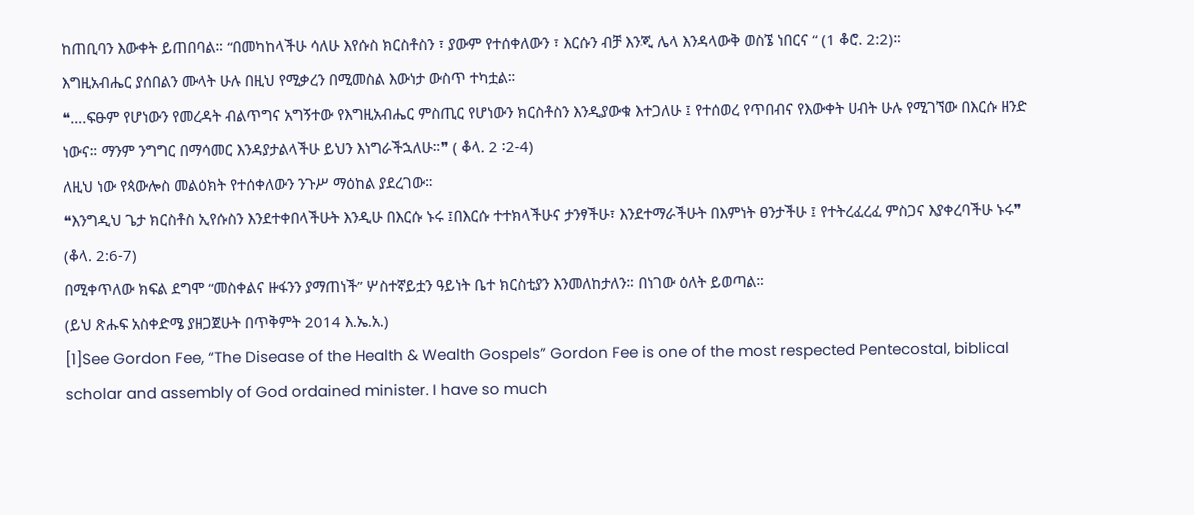ከጠቢባን እውቀት ይጠበባል። “በመካከላችሁ ሳለሁ እየሱስ ክርስቶስን ፣ ያውም የተሰቀለውን ፣ እርሱን ብቻ እንጂ ሌላ እንዳላውቅ ወስኜ ነበርና “ (1 ቆሮ. 2:2)።
እግዚአብሔር ያሰበልን ሙላት ሁሉ በዚህ የሚቃረን በሚመስል እውነታ ውስጥ ተካቷል።
❝….ፍፁም የሆነውን የመረዳት ብልጥግና አግኝተው የእግዚአብሔር ምስጢር የሆነውን ክርስቶስን እንዲያውቁ እተጋለሁ ፤ የተሰወረ የጥበብና የእውቀት ሀብት ሁሉ የሚገኘው በእርሱ ዘንድ ነውና። ማንም ንግግር በማሳመር እንዳያታልላችሁ ይህን እነግራችኋለሁ።❞ ( ቆላ. 2 ፡2-4)
ለዚህ ነው የጳውሎስ መልዕክት የተሰቀለውን ንጉሥ ማዕከል ያደረገው።
❝እንግዲህ ጌታ ክርስቶስ ኢየሱስን እንደተቀበላችሁት እንዲሁ በእርሱ ኑሩ ፤በእርሱ ተተክላችሁና ታንፃችሁ፣ እንደተማራችሁት በእምነት ፀንታችሁ ፤ የተትረፈረፈ ምስጋና እያቀረባችሁ ኑሩ❞ (ቆላ. 2:6-7)
በሚቀጥለው ክፍል ደግሞ “መስቀልና ዙፋንን ያማጠነች” ሦስተኛይቷን ዓይነት ቤተ ክርስቲያን እንመለከታለን። በነገው ዕለት ይወጣል።
(ይህ ጽሑፍ አስቀድሜ ያዘጋጀሁት በጥቅምት 2014 እ.ኤ.አ.)
[1]See Gordon Fee, “The Disease of the Health & Wealth Gospels” Gordon Fee is one of the most respected Pentecostal, biblical scholar and assembly of God ordained minister. I have so much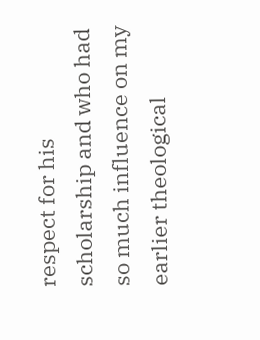respect for his scholarship and who had so much influence on my earlier theological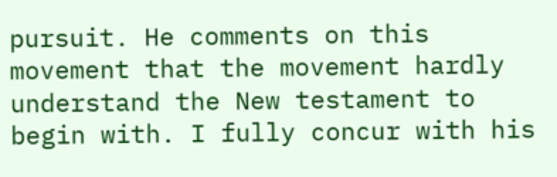pursuit. He comments on this movement that the movement hardly understand the New testament to begin with. I fully concur with his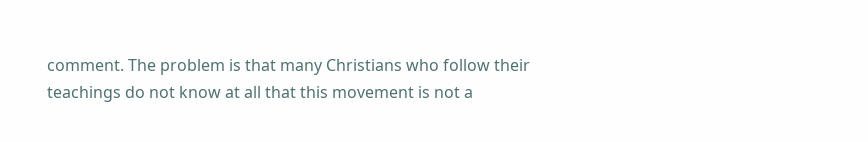comment. The problem is that many Christians who follow their teachings do not know at all that this movement is not a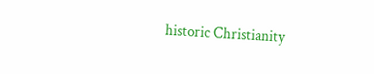historic Christianity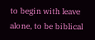to begin with leave alone, to be biblical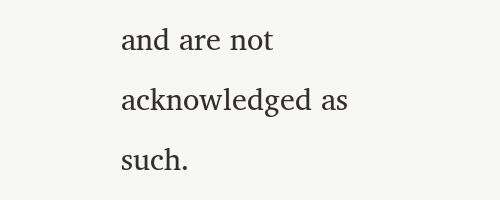and are not acknowledged as such.